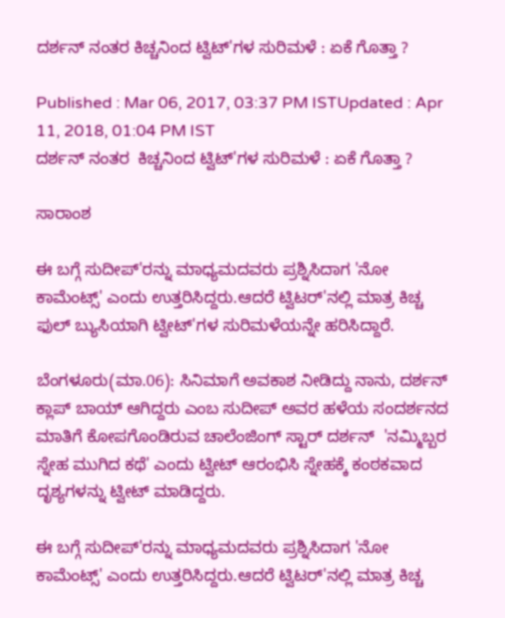ದರ್ಶನ್ ನಂತರ ಕಿಚ್ಚನಿಂದ ಟ್ವಿಟ್'ಗಳ ಸುರಿಮಳೆ : ಏಕೆ ಗೊತ್ತಾ ?

Published : Mar 06, 2017, 03:37 PM ISTUpdated : Apr 11, 2018, 01:04 PM IST
ದರ್ಶನ್ ನಂತರ  ಕಿಚ್ಚನಿಂದ ಟ್ವಿಟ್'ಗಳ ಸುರಿಮಳೆ : ಏಕೆ ಗೊತ್ತಾ ?

ಸಾರಾಂಶ

ಈ ಬಗ್ಗೆ ಸುದೀಪ್'ರನ್ನು ಮಾಧ್ಯಮದವರು ಪ್ರಶ್ನಿಸಿದಾಗ 'ನೋ ಕಾಮೆಂಟ್ಸ್' ಎಂದು ಉತ್ತರಿಸಿದ್ದರು.ಆದರೆ ಟ್ವಿಟರ್'ನಲ್ಲಿ ಮಾತ್ರ ಕಿಚ್ಚ ಫುಲ್ ಬ್ಯುಸಿಯಾಗಿ ಟ್ವೀಟ್'ಗಳ ಸುರಿಮಳೆಯನ್ನೇ ಹರಿಸಿದ್ದಾರೆ.

ಬೆಂಗಳೂರು(ಮಾ.06): ಸಿನಿಮಾಗೆ ಅವಕಾಶ ನೀಡಿದ್ದು ನಾನು, ದರ್ಶನ್  ಕ್ಲಾಪ್ ಬಾಯ್ ಆಗಿದ್ದರು ಎಂಬ ಸುದೀಪ್ ಅವರ ಹಳೆಯ ಸಂದರ್ಶನದ ಮಾತಿಗೆ ಕೋಪಗೊಂಡಿರುವ ಚಾಲೆಂಜಿಂಗ್ ಸ್ಟಾರ್ ದರ್ಶನ್  'ನಮ್ಮಿಬ್ಬರ ಸ್ನೇಹ ಮುಗಿದ ಕಥೆ' ಎಂದು ಟ್ವೀಟ್ ಆರಂಭಿಸಿ ಸ್ನೇಹಕ್ಕೆ ಕಂಠಕವಾದ ದೃಶ್ಯಗಳನ್ನು ಟ್ವೀಟ್ ಮಾಡಿದ್ದರು.

ಈ ಬಗ್ಗೆ ಸುದೀಪ್'ರನ್ನು ಮಾಧ್ಯಮದವರು ಪ್ರಶ್ನಿಸಿದಾಗ 'ನೋ ಕಾಮೆಂಟ್ಸ್' ಎಂದು ಉತ್ತರಿಸಿದ್ದರು.ಆದರೆ ಟ್ವಿಟರ್'ನಲ್ಲಿ ಮಾತ್ರ ಕಿಚ್ಚ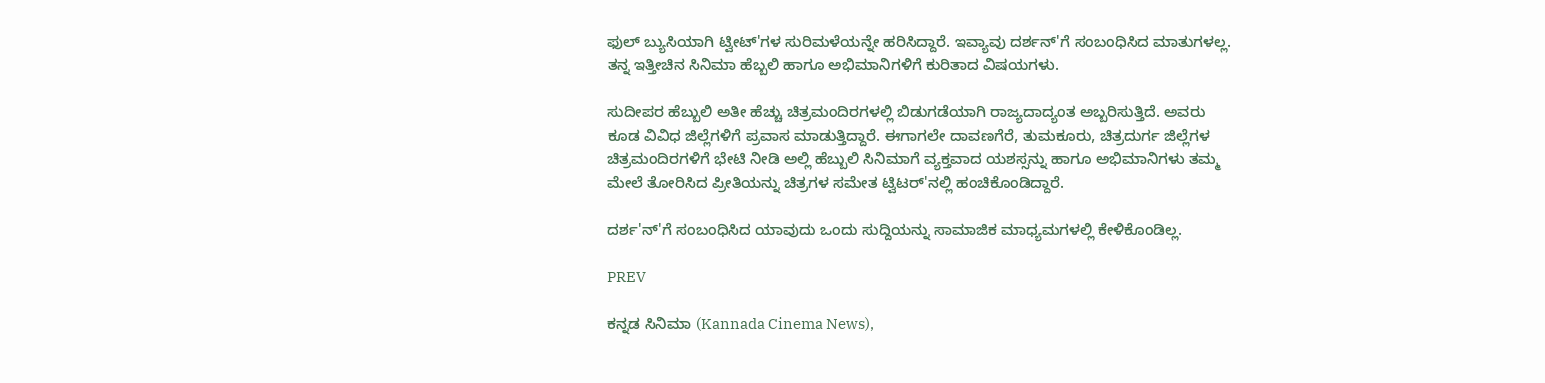ಫುಲ್ ಬ್ಯುಸಿಯಾಗಿ ಟ್ವೀಟ್'ಗಳ ಸುರಿಮಳೆಯನ್ನೇ ಹರಿಸಿದ್ದಾರೆ. ಇವ್ಯಾವು ದರ್ಶನ್'ಗೆ ಸಂಬಂಧಿಸಿದ ಮಾತುಗಳಲ್ಲ. ತನ್ನ ಇತ್ತೀಚಿನ ಸಿನಿಮಾ ಹೆಬ್ಬಲಿ ಹಾಗೂ ಅಭಿಮಾನಿಗಳಿಗೆ ಕುರಿತಾದ ವಿಷಯಗಳು.

ಸುದೀಪರ ಹೆಬ್ಬುಲಿ ಅತೀ ಹೆಚ್ಚು ಚಿತ್ರಮಂದಿರಗಳಲ್ಲಿ ಬಿಡುಗಡೆಯಾಗಿ ರಾಜ್ಯದಾದ್ಯಂತ ಅಬ್ಬರಿಸುತ್ತಿದೆ. ಅವರು ಕೂಡ ವಿವಿಧ ಜಿಲ್ಲೆಗಳಿಗೆ ಪ್ರವಾಸ ಮಾಡುತ್ತಿದ್ದಾರೆ. ಈಗಾಗಲೇ ದಾವಣಗೆರೆ, ತುಮಕೂರು, ಚಿತ್ರದುರ್ಗ ಜಿಲ್ಲೆಗಳ ಚಿತ್ರಮಂದಿರಗಳಿಗೆ ಭೇಟಿ ನೀಡಿ ಅಲ್ಲಿ ಹೆಬ್ಬುಲಿ ಸಿನಿಮಾಗೆ ವ್ಯಕ್ತವಾದ ಯಶಸ್ಸನ್ನು ಹಾಗೂ ಅಭಿಮಾನಿಗಳು ತಮ್ಮ ಮೇಲೆ ತೋರಿಸಿದ ಪ್ರೀತಿಯನ್ನು ಚಿತ್ರಗಳ ಸಮೇತ ಟ್ವಿಟರ್'ನಲ್ಲಿ ಹಂಚಿಕೊಂಡಿದ್ದಾರೆ.

ದರ್ಶ'ನ್'ಗೆ ಸಂಬಂಧಿಸಿದ ಯಾವುದು ಒಂದು ಸುದ್ದಿಯನ್ನು ಸಾಮಾಜಿಕ ಮಾಧ್ಯಮಗಳಲ್ಲಿ ಕೇಳಿಕೊಂಡಿಲ್ಲ.

PREV

ಕನ್ನಡ ಸಿನಿಮಾ (Kannada Cinema News),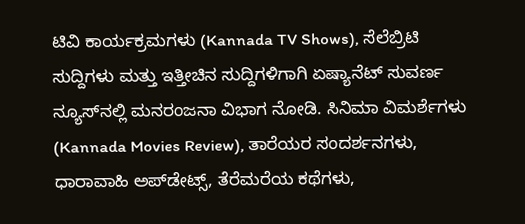ಟಿವಿ ಕಾರ್ಯಕ್ರಮಗಳು (Kannada TV Shows), ಸೆಲೆಬ್ರಿಟಿ ಸುದ್ದಿಗಳು ಮತ್ತು ಇತ್ತೀಚಿನ ಸುದ್ದಿಗಳಿಗಾಗಿ ಏಷ್ಯಾನೆಟ್ ಸುವರ್ಣ ನ್ಯೂಸ್‌ನಲ್ಲಿ ಮನರಂಜನಾ ವಿಭಾಗ ನೋಡಿ. ಸಿನಿಮಾ ವಿಮರ್ಶೆಗಳು (Kannada Movies Review), ತಾರೆಯರ ಸಂದರ್ಶನಗಳು, ಧಾರಾವಾಹಿ ಅಪ್‌ಡೇಟ್ಸ್‌, ತೆರೆಮರೆಯ ಕಥೆಗಳು,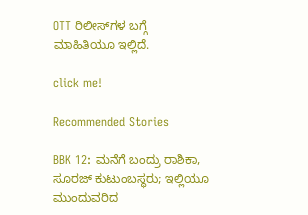OTT ರಿಲೀಸ್‌ಗಳ ಬಗ್ಗೆ ಮಾಹಿತಿಯೂ ಇಲ್ಲಿದೆ.

click me!

Recommended Stories

BBK 12: ಮನೆಗೆ ಬಂದ್ರು ರಾಶಿಕಾ, ಸೂರಜ್ ಕುಟುಂಬಸ್ಥರು; ಇಲ್ಲಿಯೂ ಮುಂದುವರಿದ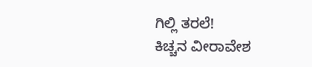ಗಿಲ್ಲಿ ತರಲೆ!
ಕಿಚ್ಚನ ವೀರಾವೇಶ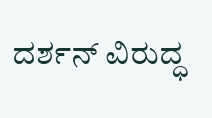ದರ್ಶನ್ ವಿರುದ್ಧ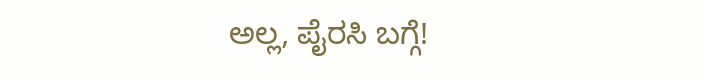ಅಲ್ಲ, ಪೈರಸಿ ಬಗ್ಗೆ!